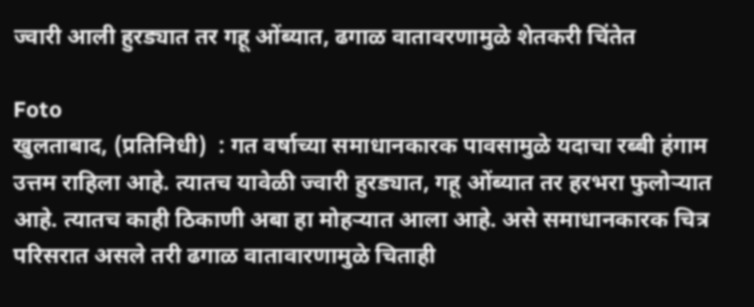ज्वारी आली हुरड्यात तर गहू ओंब्यात, ढगाळ वातावरणामुळे शेतकरी चिंतेत

Foto
खुलताबाद, (प्रतिनिधी)  : गत वर्षाच्या समाधानकारक पावसामुळे यदाचा रब्बी हंगाम उत्तम राहिला आहे. त्यातच यावेळी ज्वारी हुरड्यात, गहू ओंब्यात तर हरभरा फुलोऱ्यात आहे. त्यातच काही ठिकाणी अबा हा मोहऱ्यात आला आहे. असे समाधानकारक चित्र परिसरात असले तरी ढगाळ वातावारणामुळे चिताही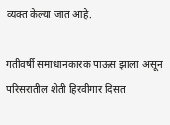व्यक्त केल्या जात आहे.

गतीवर्षी समाधानकारक पाऊस झाला असून परिसरातील शेती हिरवीगार दिसत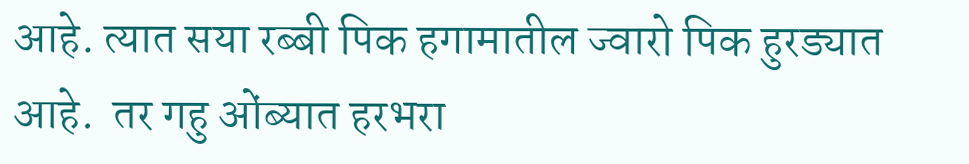आहे. त्यात सया रब्बी पिक हगामातील ज्वारो पिक हुरड्यात आहे.  तर गहु ओंब्यात हरभरा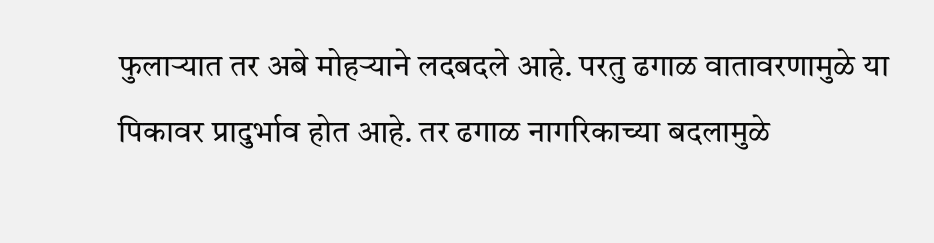फुलाऱ्यात तर अबे मोहऱ्याने लदबदले आहे. परतु ढगाळ वातावरणामुळे या पिकावर प्रादुर्भाव होत आहे. तर ढगाळ नागरिकाच्या बदलामुळे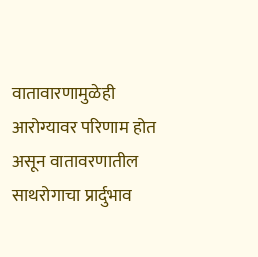वातावारणामुळेही आरोग्यावर परिणाम होत असून वातावरणातील साथरोगाचा प्रार्दुभाव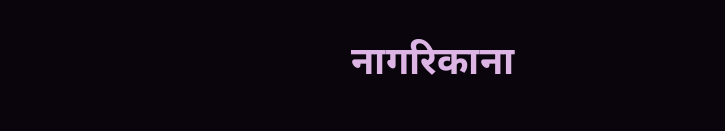नागरिकाना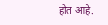होत आहे.